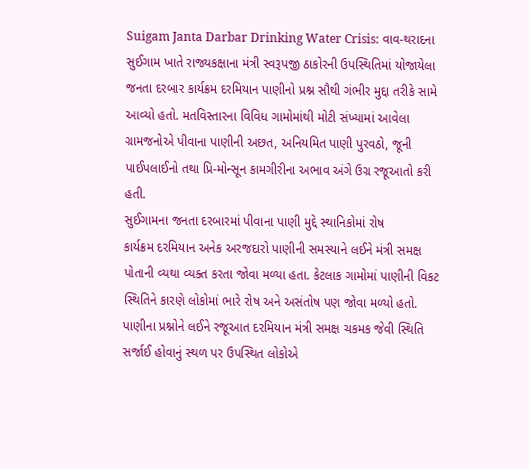Suigam Janta Darbar Drinking Water Crisis: વાવ-થરાદના સુઈગામ ખાતે રાજ્યકક્ષાના મંત્રી સ્વરૂપજી ઠાકોરની ઉપસ્થિતિમાં યોજાયેલા જનતા દરબાર કાર્યક્રમ દરમિયાન પાણીનો પ્રશ્ન સૌથી ગંભીર મુદ્દા તરીકે સામે આવ્યો હતો. મતવિસ્તારના વિવિધ ગામોમાંથી મોટી સંખ્યામાં આવેલા ગ્રામજનોએ પીવાના પાણીની અછત, અનિયમિત પાણી પુરવઠો, જૂની પાઈપલાઈનો તથા પ્રિ-મોન્સૂન કામગીરીના અભાવ અંગે ઉગ્ર રજૂઆતો કરી હતી.
સુઈગામના જનતા દરબારમાં પીવાના પાણી મુદ્દે સ્થાનિકોમાં રોષ
કાર્યક્રમ દરમિયાન અનેક અરજદારો પાણીની સમસ્યાને લઈને મંત્રી સમક્ષ પોતાની વ્યથા વ્યક્ત કરતા જોવા મળ્યા હતા. કેટલાક ગામોમાં પાણીની વિકટ સ્થિતિને કારણે લોકોમાં ભારે રોષ અને અસંતોષ પણ જોવા મળ્યો હતો. પાણીના પ્રશ્નોને લઈને રજૂઆત દરમિયાન મંત્રી સમક્ષ ચકમક જેવી સ્થિતિ સર્જાઈ હોવાનું સ્થળ પર ઉપસ્થિત લોકોએ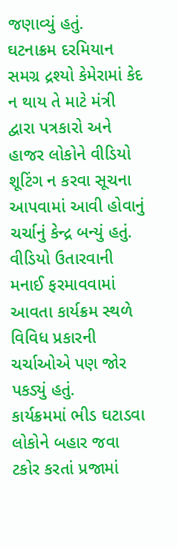જણાવ્યું હતું.
ઘટનાક્રમ દરમિયાન સમગ્ર દ્રશ્યો કેમેરામાં કેદ ન થાય તે માટે મંત્રી દ્વારા પત્રકારો અને હાજર લોકોને વીડિયો શૂટિંગ ન કરવા સૂચના આપવામાં આવી હોવાનું ચર્ચાનું કેન્દ્ર બન્યું હતું. વીડિયો ઉતારવાની મનાઈ ફરમાવવામાં આવતા કાર્યક્રમ સ્થળે વિવિધ પ્રકારની ચર્ચાઓએ પણ જોર પકડ્યું હતું.
કાર્યક્રમમાં ભીડ ઘટાડવા લોકોને બહાર જવા ટકોર કરતાં પ્રજામાં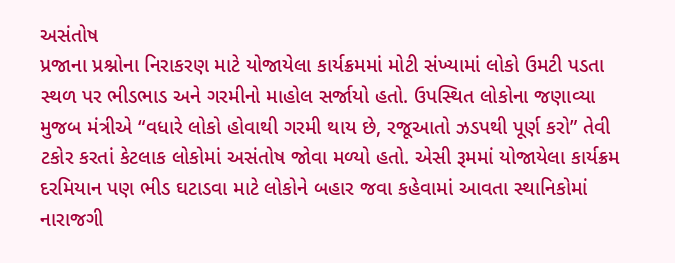અસંતોષ
પ્રજાના પ્રશ્નોના નિરાકરણ માટે યોજાયેલા કાર્યક્રમમાં મોટી સંખ્યામાં લોકો ઉમટી પડતા સ્થળ પર ભીડભાડ અને ગરમીનો માહોલ સર્જાયો હતો. ઉપસ્થિત લોકોના જણાવ્યા મુજબ મંત્રીએ “વધારે લોકો હોવાથી ગરમી થાય છે, રજૂઆતો ઝડપથી પૂર્ણ કરો” તેવી ટકોર કરતાં કેટલાક લોકોમાં અસંતોષ જોવા મળ્યો હતો. એસી રૂમમાં યોજાયેલા કાર્યક્રમ દરમિયાન પણ ભીડ ઘટાડવા માટે લોકોને બહાર જવા કહેવામાં આવતા સ્થાનિકોમાં નારાજગી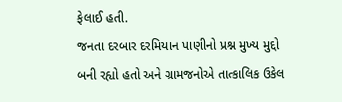ફેલાઈ હતી.
જનતા દરબાર દરમિયાન પાણીનો પ્રશ્ન મુખ્ય મુદ્દો બની રહ્યો હતો અને ગ્રામજનોએ તાત્કાલિક ઉકેલ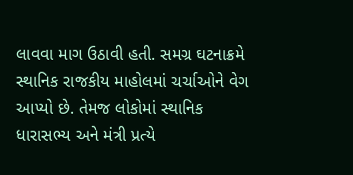લાવવા માગ ઉઠાવી હતી. સમગ્ર ઘટનાક્રમે સ્થાનિક રાજકીય માહોલમાં ચર્ચાઓને વેગ આપ્યો છે. તેમજ લોકોમાં સ્થાનિક ધારાસભ્ય અને મંત્રી પ્રત્યે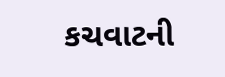કચવાટની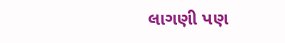લાગણી પણ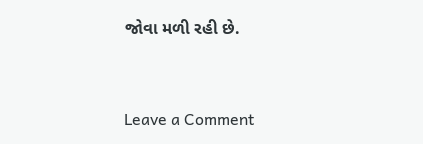જોવા મળી રહી છે.


Leave a Comment